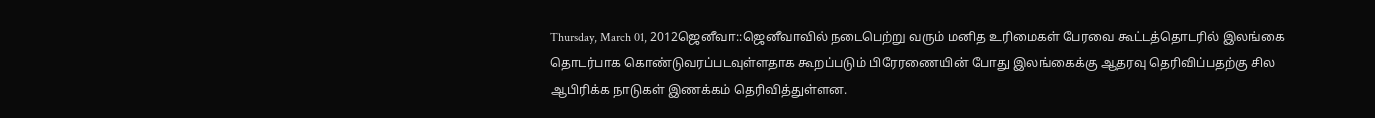Thursday, March 01, 2012ஜெனீவா::ஜெனீவாவில் நடைபெற்று வரும் மனித உரிமைகள் பேரவை கூட்டத்தொடரில் இலங்கை தொடர்பாக கொண்டுவரப்படவுள்ளதாக கூறப்படும் பிரேரணையின் போது இலங்கைக்கு ஆதரவு தெரிவிப்பதற்கு சில ஆபிரிக்க நாடுகள் இணக்கம் தெரிவித்துள்ளன.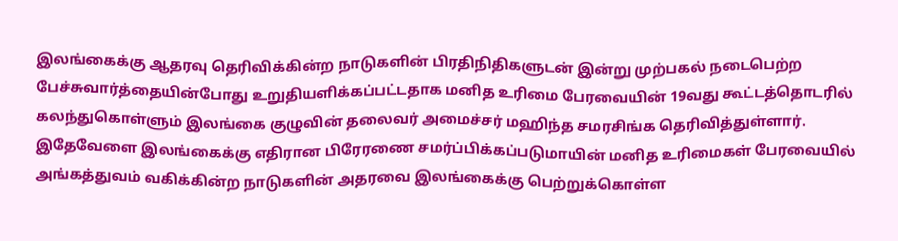இலங்கைக்கு ஆதரவு தெரிவிக்கின்ற நாடுகளின் பிரதிநிதிகளுடன் இன்று முற்பகல் நடைபெற்ற பேச்சுவார்த்தையின்போது உறுதியளிக்கப்பட்டதாக மனித உரிமை பேரவையின் 19வது கூட்டத்தொடரில் கலந்துகொள்ளும் இலங்கை குழுவின் தலைவர் அமைச்சர் மஹிந்த சமரசிங்க தெரிவித்துள்ளார்.
இதேவேளை இலங்கைக்கு எதிரான பிரேரணை சமர்ப்பிக்கப்படுமாயின் மனித உரிமைகள் பேரவையில் அங்கத்துவம் வகிக்கின்ற நாடுகளின் அதரவை இலங்கைக்கு பெற்றுக்கொள்ள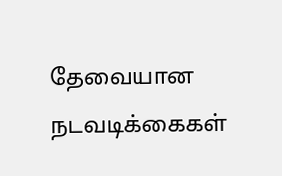தேவையான நடவடிக்கைகள்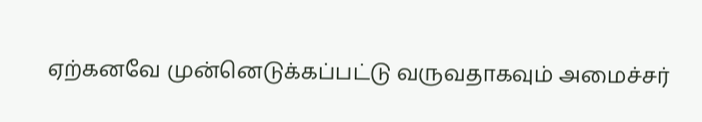ஏற்கனவே முன்னெடுக்கப்பட்டு வருவதாகவும் அமைச்சர்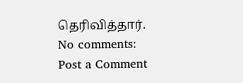தெரிவித்தார்.
No comments:
Post a Comment